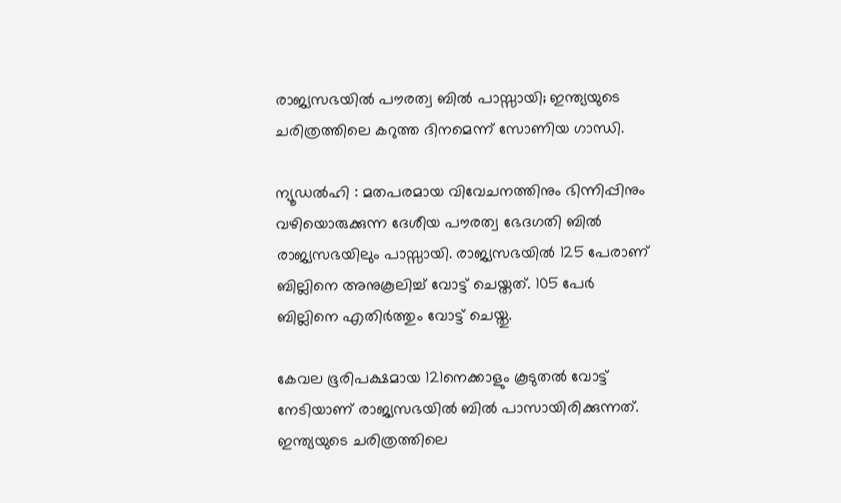രാജ്യസഭയിൽ പൗരത്വ ബിൽ പാസ്സായി; ഇന്ത്യയുടെ ചരിത്രത്തിലെ കറുത്ത ദിനമെന്ന് സോണിയ ഗാന്ധി.

ന്യൂഡൽഹി : മതപരമായ വിവേചനത്തിനും ഭിന്നിപ്പിനും വഴിയൊരുക്കുന്ന ദേശീയ പൗരത്വ ഭേദഗതി ബിൽ രാജ്യസഭയിലും പാസ്സായി. രാജ്യസഭയിൽ 125 പേരാണ് ബില്ലിനെ അനുകൂലിച്ച് വോട്ട് ചെയ്തത്. 105 പേർ ബില്ലിനെ എതിർത്തും വോട്ട് ചെയ്തു.

കേവല ഭൂരിപക്ഷമായ 121നെക്കാളും കൂടുതൽ വോട്ട് നേടിയാണ് രാജ്യസഭയിൽ ബിൽ പാസായിരിക്കുന്നത്. ഇന്ത്യയുടെ ചരിത്രത്തിലെ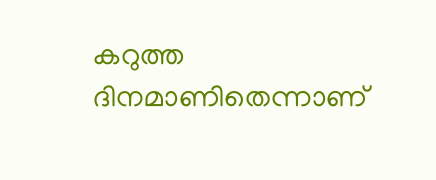കറുത്ത ദിനമാണിതെന്നാണ്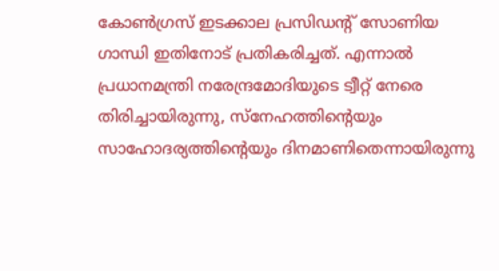കോൺഗ്രസ് ഇടക്കാല പ്രസിഡന്റ് സോണിയ ഗാന്ധി ഇതിനോട് പ്രതികരിച്ചത്. എന്നാൽ പ്രധാനമന്ത്രി നരേന്ദ്രമോദിയുടെ ട്വീറ്റ് നേരെ തിരിച്ചായിരുന്നു, സ്നേഹത്തിന്റെയും സാഹോദര്യത്തിന്റെയും ദിനമാണിതെന്നായിരുന്നു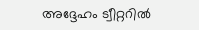അദ്ദേഹം ട്വീറ്ററിൽ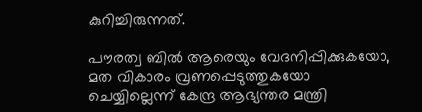കുറിച്ചിരുന്നത്.

പൗരത്വ ബിൽ ആരെയും വേദനിപ്പിക്കുകയോ, മത വികാരം വ്രണപ്പെടുത്തുകയോ ചെയ്യില്ലെന്ന് കേന്ദ്ര ആഭ്യന്തര മന്ത്രി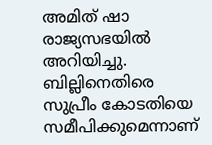അമിത് ഷാ രാജ്യസഭയിൽ അറിയിച്ചു. ബില്ലിനെതിരെ സുപ്രീം കോടതിയെ സമീപിക്കുമെന്നാണ്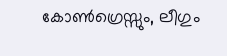കോൺഗ്രെസ്സും, ലീഗും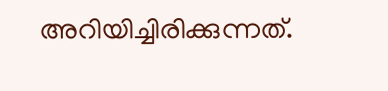അറിയിച്ചിരിക്കുന്നത്.